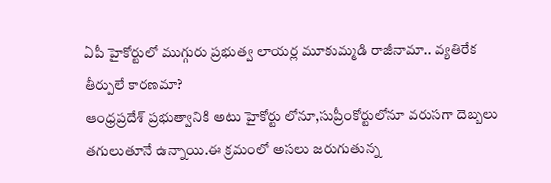ఏపీ హైకోర్టులో ముగ్గురు ప్రభుత్వ లాయర్ల మూకుమ్మడి రాజీనామా.. వ్యతిరేక తీర్పులే కారణమా?
ఆంధ్రప్రదేశ్ ప్రభుత్వానికి అటు హైకోర్టు లోనూ,సుప్రీంకోర్టులోనూ వరుసగా దెబ్బలు తగులుతూనే ఉన్నాయి.ఈ క్రమంలో అసలు జరుగుతున్న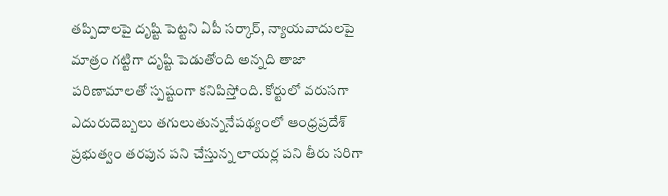తప్పిదాలపై దృష్టి పెట్టని ఏపీ సర్కార్, న్యాయవాదులపై మాత్రం గట్టిగా దృష్టి పెడుతోంది అన్నది తాజా పరిణామాలతో స్పష్టంగా కనిపిస్తోంది. కోర్టులో వరుసగా ఎదురుదెబ్బలు తగులుతున్ననేపథ్యంలో ఆంధ్రప్రదేశ్ ప్రభుత్వం తరపున పని చేస్తున్న లాయర్ల పని తీరు సరిగా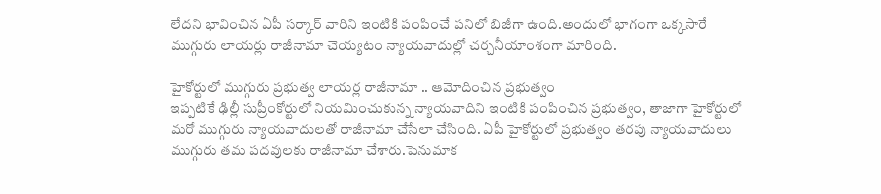లేదని భావించిన ఏపీ సర్కార్ వారిని ఇంటికి పంపించే పనిలో బిజీగా ఉంది.అందులో భాగంగా ఒక్కసారే ముగ్గురు లాయర్లు రాజీనామా చెయ్యటం న్యాయవాదుల్లో చర్చనీయాంశంగా మారింది.

హైకోర్టులో ముగ్గురు ప్రభుత్వ లాయర్ల రాజీనామా .. ఆమోదించిన ప్రభుత్వం
ఇప్పటికే ఢిల్లీ సుప్రీంకోర్టులో నియమించుకున్న న్యాయవాదిని ఇంటికి పంపించిన ప్రభుత్వం, తాజాగా హైకోర్టులో మరో ముగ్గురు న్యాయవాదులతో రాజీనామా చేసేలా చేసింది. ఏపీ హైకోర్టులో ప్రభుత్వం తరపు న్యాయవాదులు ముగ్గురు తమ పదవులకు రాజీనామా చేశారు.పెనుమాక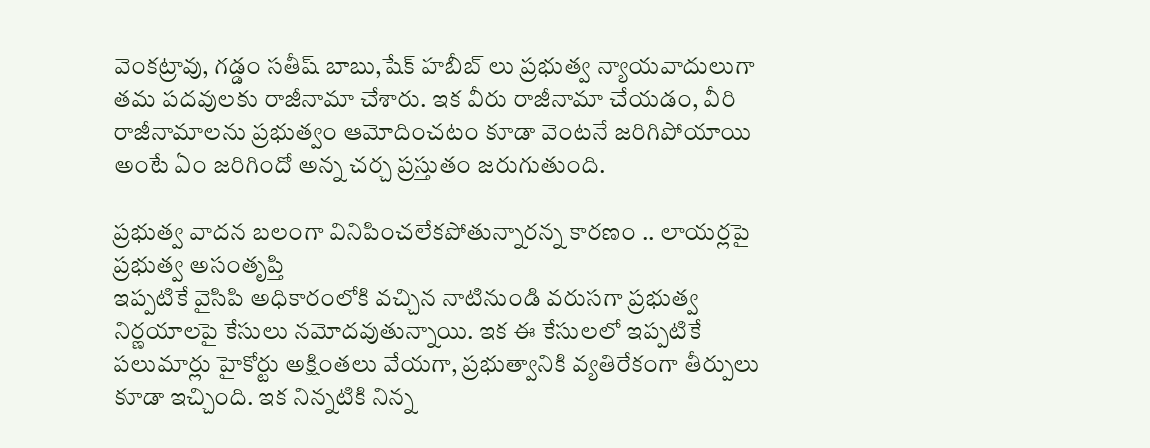వెంకట్రావు, గడ్డం సతీష్ బాబు,షేక్ హబీబ్ లు ప్రభుత్వ న్యాయవాదులుగా తమ పదవులకు రాజీనామా చేశారు. ఇక వీరు రాజీనామా చేయడం, వీరి రాజీనామాలను ప్రభుత్వం ఆమోదించటం కూడా వెంటనే జరిగిపోయాయి అంటే ఏం జరిగిందో అన్న చర్చ ప్రస్తుతం జరుగుతుంది.

ప్రభుత్వ వాదన బలంగా వినిపించలేకపోతున్నారన్న కారణం .. లాయర్లపై ప్రభుత్వ అసంతృప్తి
ఇప్పటికే వైసిపి అధికారంలోకి వచ్చిన నాటినుండి వరుసగా ప్రభుత్వ నిర్ణయాలపై కేసులు నమోదవుతున్నాయి. ఇక ఈ కేసులలో ఇప్పటికే పలుమార్లు హైకోర్టు అక్షింతలు వేయగా, ప్రభుత్వానికి వ్యతిరేకంగా తీర్పులు కూడా ఇచ్చింది. ఇక నిన్నటికి నిన్న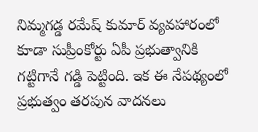నిమ్మగడ్డ రమేష్ కుమార్ వ్యవహారంలో కూడా సుప్రీంకోర్టు ఏపీ ప్రభుత్వానికి గట్టిగానే గడ్డి పెట్టింది. ఇక ఈ నేపథ్యంలో ప్రభుత్వం తరపున వాదనలు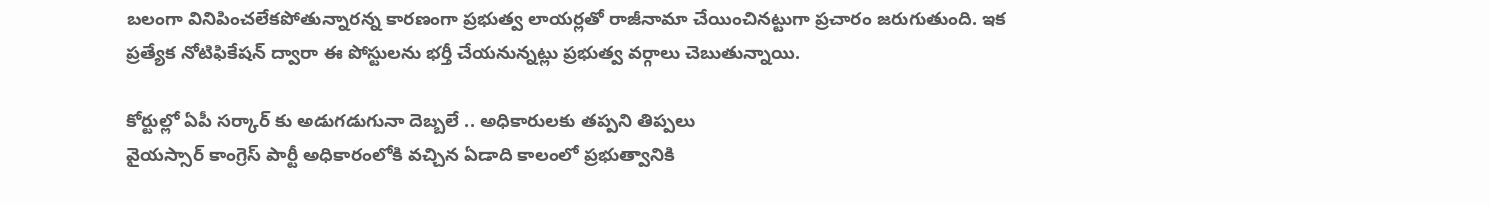బలంగా వినిపించలేకపోతున్నారన్న కారణంగా ప్రభుత్వ లాయర్లతో రాజీనామా చేయించినట్టుగా ప్రచారం జరుగుతుంది. ఇక ప్రత్యేక నోటిఫికేషన్ ద్వారా ఈ పోస్టులను భర్తీ చేయనున్నట్లు ప్రభుత్వ వర్గాలు చెబుతున్నాయి.

కోర్టుల్లో ఏపీ సర్కార్ కు అడుగడుగునా దెబ్బలే .. అధికారులకు తప్పని తిప్పలు
వైయస్సార్ కాంగ్రెస్ పార్టీ అధికారంలోకి వచ్చిన ఏడాది కాలంలో ప్రభుత్వానికి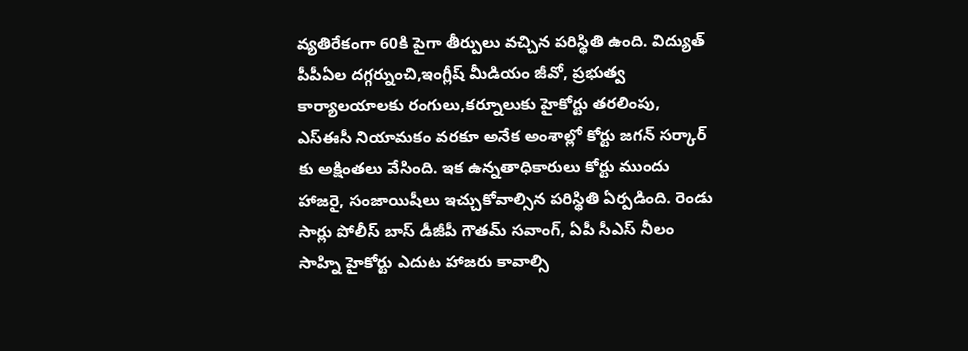వ్యతిరేకంగా 60కి పైగా తీర్పులు వచ్చిన పరిస్థితి ఉంది. విద్యుత్ పీపీఏల దగ్గర్నుంచి,ఇంగ్లీష్ మీడియం జీవో, ప్రభుత్వ కార్యాలయాలకు రంగులు,కర్నూలుకు హైకోర్టు తరలింపు, ఎస్ఈసీ నియామకం వరకూ అనేక అంశాల్లో కోర్టు జగన్ సర్కార్ కు అక్షింతలు వేసింది. ఇక ఉన్నతాధికారులు కోర్టు ముందు హాజరై, సంజాయిషీలు ఇచ్చుకోవాల్సిన పరిస్థితి ఏర్పడింది. రెండు సార్లు పోలీస్ బాస్ డీజీపీ గౌతమ్ సవాంగ్, ఏపీ సీఎస్ నీలం సాహ్ని హైకోర్టు ఎదుట హాజరు కావాల్సి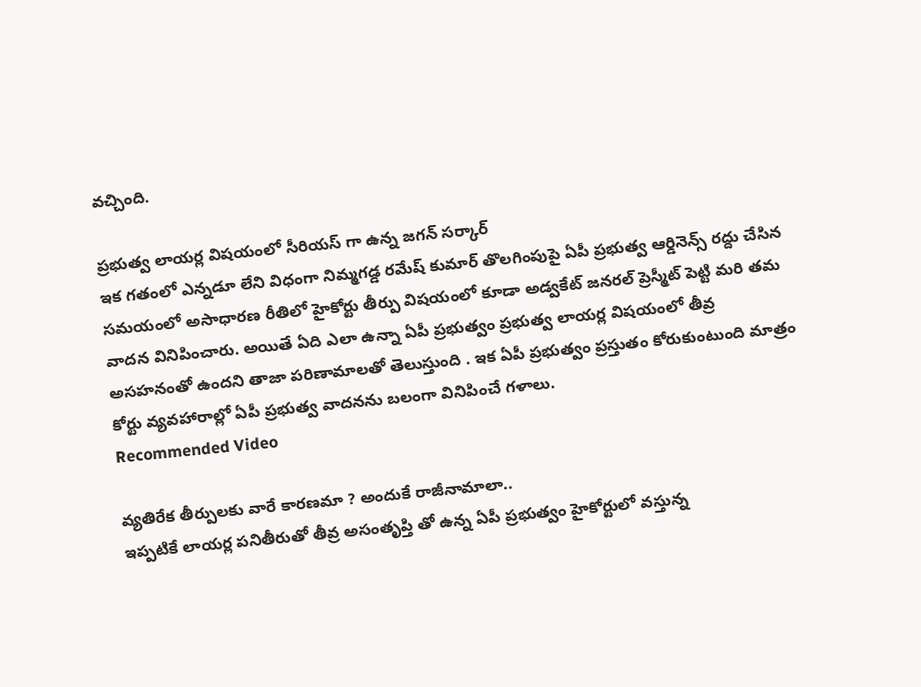వచ్చింది.

ప్రభుత్వ లాయర్ల విషయంలో సీరియస్ గా ఉన్న జగన్ సర్కార్
ఇక గతంలో ఎన్నడూ లేని విధంగా నిమ్మగడ్డ రమేష్ కుమార్ తొలగింపుపై ఏపీ ప్రభుత్వ ఆర్డినెన్స్ రద్దు చేసిన సమయంలో అసాధారణ రీతిలో హైకోర్టు తీర్పు విషయంలో కూడా అడ్వకేట్ జనరల్ ప్రెస్మీట్ పెట్టి మరి తమ వాదన వినిపించారు. అయితే ఏది ఎలా ఉన్నా ఏపీ ప్రభుత్వం ప్రభుత్వ లాయర్ల విషయంలో తీవ్ర అసహనంతో ఉందని తాజా పరిణామాలతో తెలుస్తుంది . ఇక ఏపీ ప్రభుత్వం ప్రస్తుతం కోరుకుంటుంది మాత్రం కోర్టు వ్యవహారాల్లో ఏపీ ప్రభుత్వ వాదనను బలంగా వినిపించే గళాలు.
Recommended Video

వ్యతిరేక తీర్పులకు వారే కారణమా ? అందుకే రాజీనామాలా..
ఇప్పటికే లాయర్ల పనితీరుతో తీవ్ర అసంతృప్తి తో ఉన్న ఏపీ ప్రభుత్వం హైకోర్టులో వస్తున్న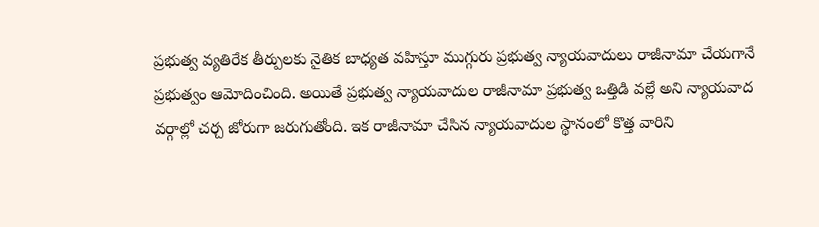ప్రభుత్వ వ్యతిరేక తీర్పులకు నైతిక బాధ్యత వహిస్తూ ముగ్గురు ప్రభుత్వ న్యాయవాదులు రాజీనామా చేయగానే ప్రభుత్వం ఆమోదించింది. అయితే ప్రభుత్వ న్యాయవాదుల రాజీనామా ప్రభుత్వ ఒత్తిడి వల్లే అని న్యాయవాద వర్గాల్లో చర్చ జోరుగా జరుగుతోంది. ఇక రాజీనామా చేసిన న్యాయవాదుల స్థానంలో కొత్త వారిని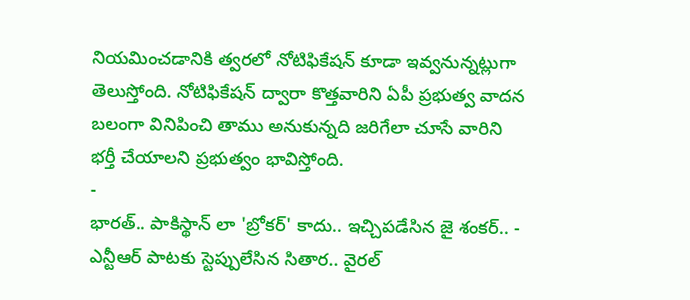నియమించడానికి త్వరలో నోటిఫికేషన్ కూడా ఇవ్వనున్నట్లుగా తెలుస్తోంది. నోటిఫికేషన్ ద్వారా కొత్తవారిని ఏపీ ప్రభుత్వ వాదన బలంగా వినిపించి తాము అనుకున్నది జరిగేలా చూసే వారిని భర్తీ చేయాలని ప్రభుత్వం భావిస్తోంది.
-
భారత్.. పాకిస్థాన్ లా 'బ్రోకర్' కాదు.. ఇచ్చిపడేసిన జై శంకర్.. -
ఎన్టీఆర్ పాటకు స్టెప్పులేసిన సితార.. వైరల్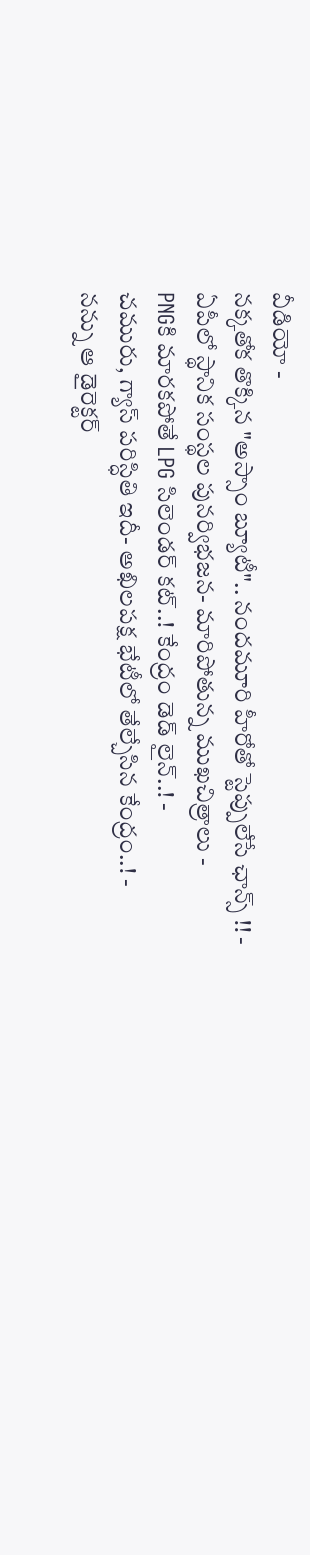వీడియో -
నక్కతోక తొక్కిన "అస్సాం బ్యూటీ".. నందమూరి హీరోతో స్టెప్పులేసే ఛాన్స్ !! -
ఏపీలో స్థానిక సంస్థల పునర్విభజన- మారిపోతున్న ముఖచిత్రాలు -
PNGకి మారకపోతే LPG సిలెండర్ కట్..! కేంద్రం డెడ్ లైన్..! -
చమురు, గ్యాస్ పరిస్ధితి ఇదీ- అఖిలపక్ష భేటీలో తేల్చేసిన కేంద్రం..! -
నన్ను ఆ డైరెక్టర్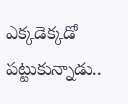ఎక్కడెక్కడో పట్టుకున్నాడు..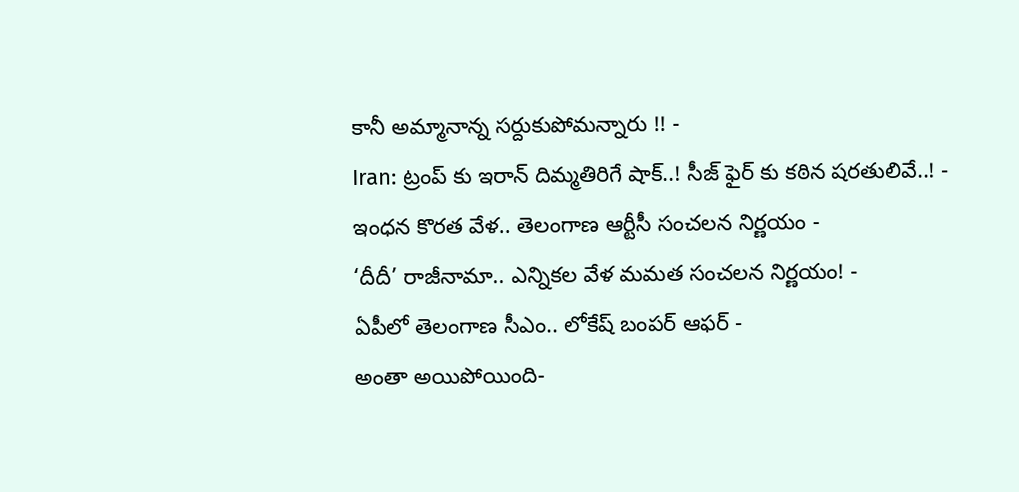కానీ అమ్మానాన్న సర్దుకుపోమన్నారు !! -
Iran: ట్రంప్ కు ఇరాన్ దిమ్మతిరిగే షాక్..! సీజ్ ఫైర్ కు కఠిన షరతులివే..! -
ఇంధన కొరత వేళ.. తెలంగాణ ఆర్టీసీ సంచలన నిర్ణయం -
‘దీదీ’ రాజీనామా.. ఎన్నికల వేళ మమత సంచలన నిర్ణయం! -
ఏపీలో తెలంగాణ సీఎం.. లోకేష్ బంపర్ ఆఫర్ -
అంతా అయిపోయింది-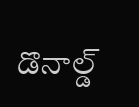డొనాల్డ్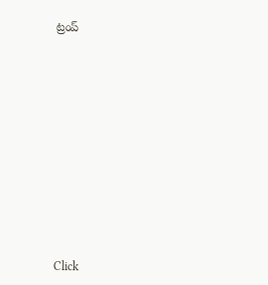ట్రంప్












Click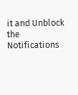it and Unblock the Notifications